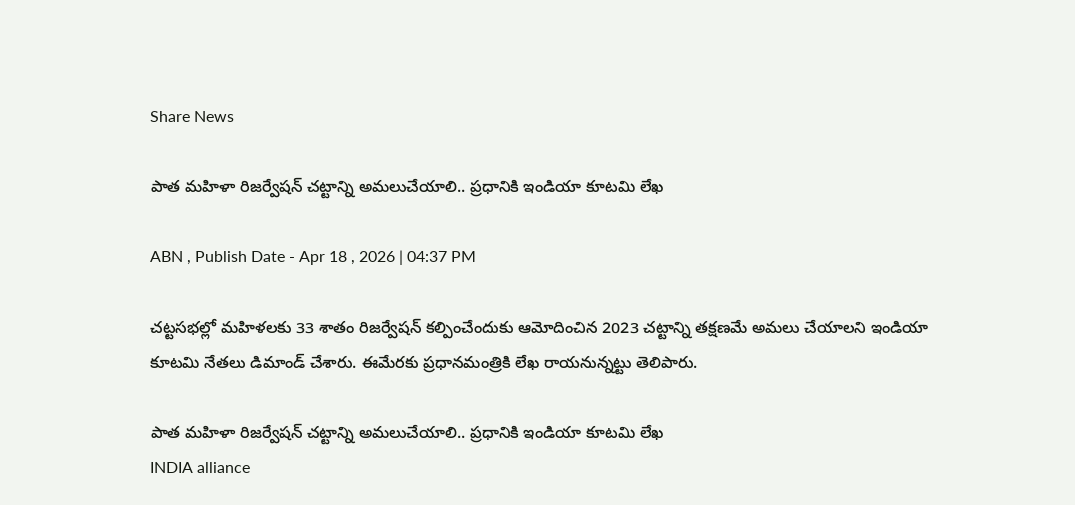Share News

పాత మహిళా రిజర్వేషన్ చట్టాన్ని అమలుచేయాలి.. ప్రధానికి ఇండియా కూటమి లేఖ

ABN , Publish Date - Apr 18 , 2026 | 04:37 PM

చట్టసభల్లో మహిళలకు 33 శాతం రిజర్వేషన్ కల్పించేందుకు ఆమోదించిన 2023 చట్టాన్ని తక్షణమే అమలు చేయాలని ఇండియా కూటమి నేతలు డిమాండ్ చేశారు. ఈమేరకు ప్రధానమంత్రికి లేఖ రాయనున్నట్టు తెలిపారు.

పాత మహిళా రిజర్వేషన్ చట్టాన్ని అమలుచేయాలి.. ప్రధానికి ఇండియా కూటమి లేఖ
INDIA alliance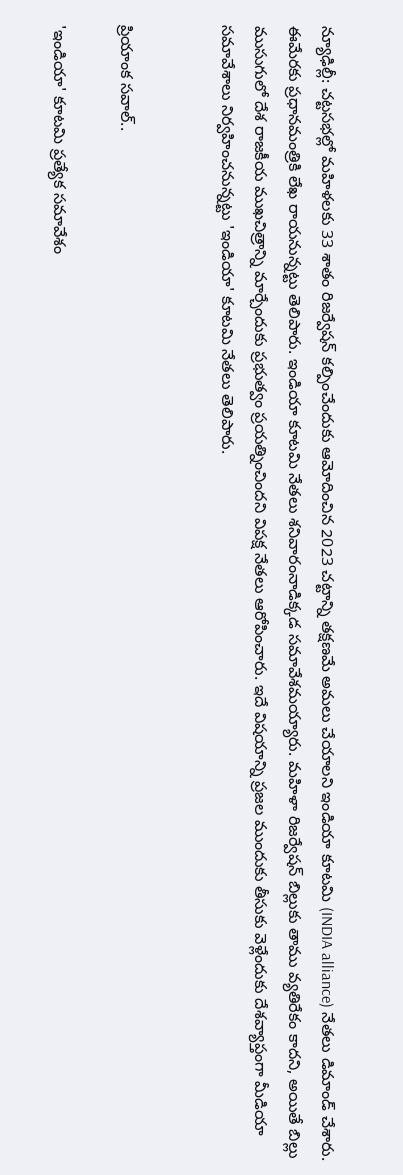న్యూఢిల్లీ: చట్టసభల్లో మహిళలకు 33 శాతం రిజర్వేషన్ కల్పించేందుకు ఆమోదించిన 2023 చట్టాన్ని తక్షణమే అమలు చేయాలని ఇండియా కూటమి (INDIA alliance) నేతలు డిమాండ్ చేశారు. ఈమేరకు ప్రధానమంత్రికి లేఖ రాయనున్నట్టు తెలిపారు. ఇండియా కూటమి నేతలు శనివారంనాడిక్కడ సమావేశమయ్యారు. మహిళా రిజర్వేషన్ బిల్లుకు తాము వ్యతిరేకం కాదని, అయితే బిల్లు ముసుగులో దేశ రాజకీయ ముఖచిత్రాన్ని మార్చేందుకు ప్రభుత్వం ప్రయత్నించిందని విపక్ష నేతలు ఆరోపించారు. ఇదే విషయాన్ని ప్రజల ముందుకు తీసుకు వెళ్లేందుకు దేశవ్యాప్తంగా మీడియా సమావేశాలు నిర్వహించనున్నట్టు 'ఇండియా' కూటమి నేతలు తెలిపారు.


ప్రియాంక సవాల్..

'ఇండియా' కూటమి ప్రత్యేక సమావేశం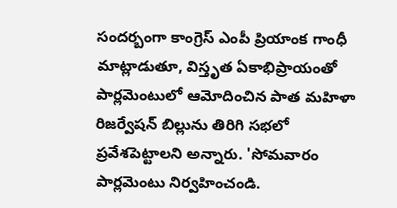సందర్బంగా కాంగ్రెస్ ఎంపీ ప్రియాంక గాంధీ మాట్లాడుతూ, విస్తృత ఏకాభిప్రాయంతో పార్లమెంటులో ఆమోదించిన పాత మహిళా రిజర్వేషన్ బిల్లును తిరిగి సభలో ప్రవేశపెట్టాలని అన్నారు. 'సోమవారం పార్లమెంటు నిర్వహించండి.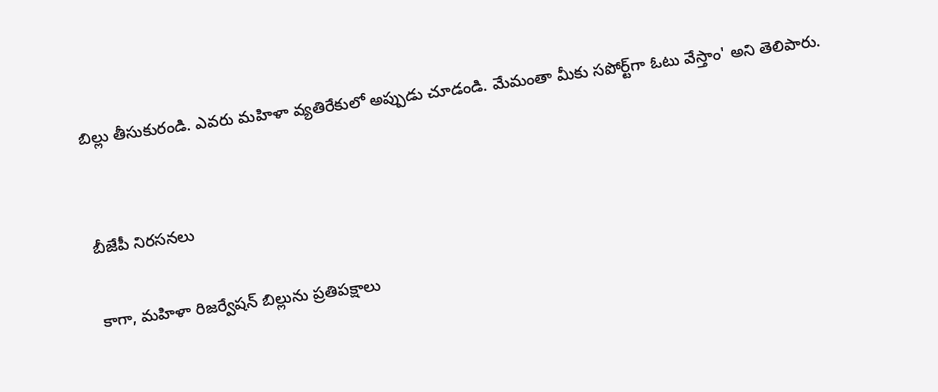బిల్లు తీసుకురండి. ఎవరు మహిళా వ్యతిరేకులో అప్పుడు చూడండి. మేమంతా మీకు సపోర్ట్‌గా ఓటు వేస్తాం' అని తెలిపారు.


బీజేపీ నిరసనలు

కాగా, మహిళా రిజర్వేషన్ బిల్లును ప్రతిపక్షాలు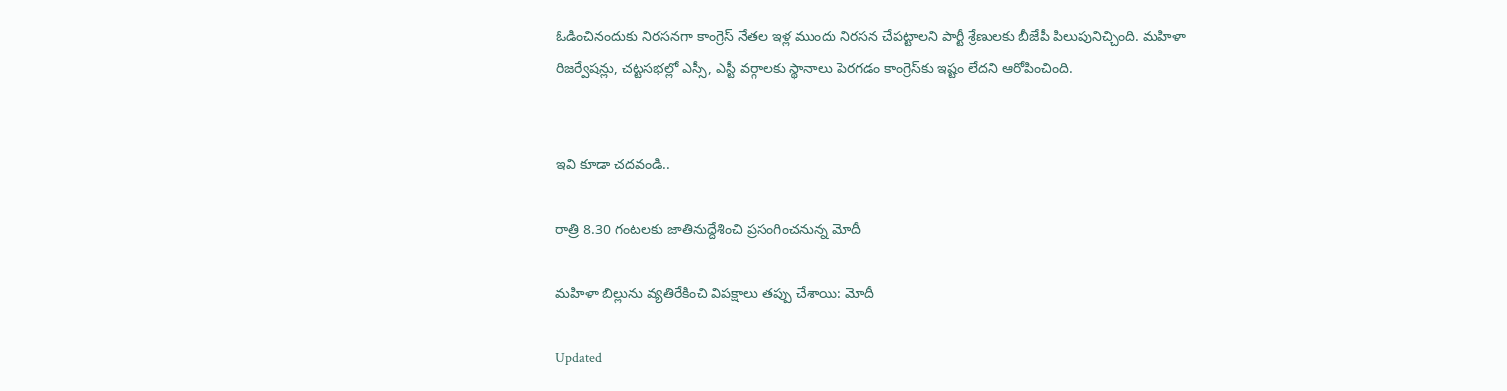ఓడించినందుకు నిరసనగా కాంగ్రెస్ నేతల ఇళ్ల ముందు నిరసన చేపట్టాలని పార్టీ శ్రేణులకు బీజేపీ పిలుపునిచ్చింది. మహిళా రిజర్వేషన్లు, చట్టసభల్లో ఎస్సీ, ఎస్టీ వర్గాలకు స్థానాలు పెరగడం కాంగ్రెస్‌కు ఇష్టం లేదని ఆరోపించింది.


ఇవి కూడా చదవండి..

రాత్రి 8.30 గంటలకు జాతినుద్దేశించి ప్రసంగించనున్న మోదీ

మహిళా బిల్లును వ్యతిరేకించి విపక్షాలు తప్పు చేశాయి: మోదీ

Updated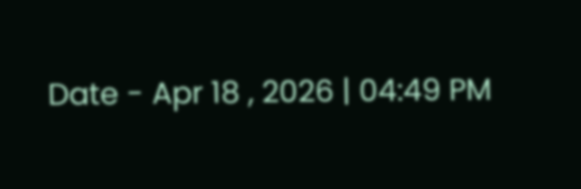Date - Apr 18 , 2026 | 04:49 PM